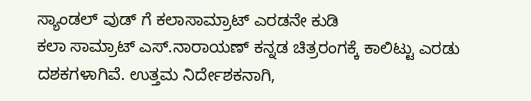ಸ್ಯಾಂಡಲ್ ವುಡ್ ಗೆ ಕಲಾಸಾಮ್ರಾಟ್ ಎರಡನೇ ಕುಡಿ
ಕಲಾ ಸಾಮ್ರಾಟ್ ಎಸ್.ನಾರಾಯಣ್ ಕನ್ನಡ ಚಿತ್ರರಂಗಕ್ಕೆ ಕಾಲಿಟ್ಟು ಎರಡು ದಶಕಗಳಾಗಿವೆ. ಉತ್ತಮ ನಿರ್ದೇಶಕನಾಗಿ,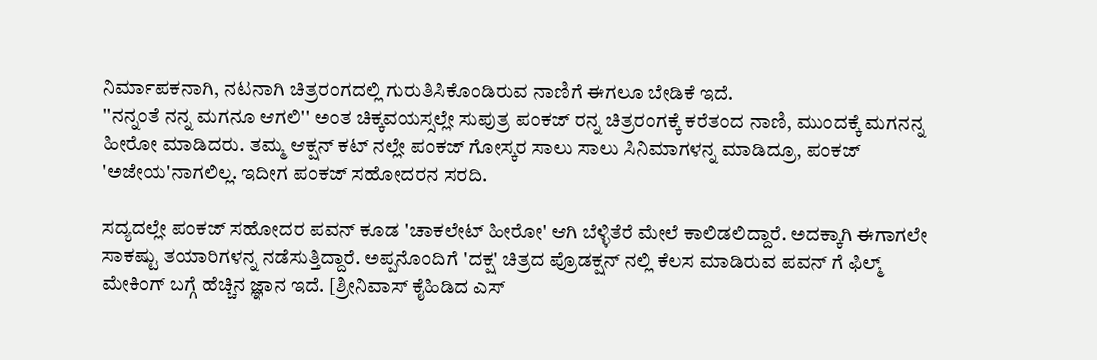ನಿರ್ಮಾಪಕನಾಗಿ, ನಟನಾಗಿ ಚಿತ್ರರಂಗದಲ್ಲಿ ಗುರುತಿಸಿಕೊಂಡಿರುವ ನಾಣಿಗೆ ಈಗಲೂ ಬೇಡಿಕೆ ಇದೆ.
''ನನ್ನಂತೆ ನನ್ನ ಮಗನೂ ಆಗಲಿ'' ಅಂತ ಚಿಕ್ಕವಯಸ್ಸಲ್ಲೇ ಸುಪುತ್ರ ಪಂಕಜ್ ರನ್ನ ಚಿತ್ರರಂಗಕ್ಕೆ ಕರೆತಂದ ನಾಣಿ, ಮುಂದಕ್ಕೆ ಮಗನನ್ನ ಹೀರೋ ಮಾಡಿದರು. ತಮ್ಮ ಆಕ್ಷನ್ ಕಟ್ ನಲ್ಲೇ ಪಂಕಜ್ ಗೋಸ್ಕರ ಸಾಲು ಸಾಲು ಸಿನಿಮಾಗಳನ್ನ ಮಾಡಿದ್ರೂ, ಪಂಕಜ್ 'ಅಜೇಯ'ನಾಗಲಿಲ್ಲ. ಇದೀಗ ಪಂಕಜ್ ಸಹೋದರನ ಸರದಿ.

ಸದ್ಯದಲ್ಲೇ ಪಂಕಜ್ ಸಹೋದರ ಪವನ್ ಕೂಡ 'ಚಾಕಲೇಟ್ ಹೀರೋ' ಆಗಿ ಬೆಳ್ಳಿತೆರೆ ಮೇಲೆ ಕಾಲಿಡಲಿದ್ದಾರೆ. ಅದಕ್ಕಾಗಿ ಈಗಾಗಲೇ ಸಾಕಷ್ಟು ತಯಾರಿಗಳನ್ನ ನಡೆಸುತ್ತಿದ್ದಾರೆ. ಅಪ್ಪನೊಂದಿಗೆ 'ದಕ್ಷ' ಚಿತ್ರದ ಪ್ರೊಡಕ್ಷನ್ ನಲ್ಲಿ ಕೆಲಸ ಮಾಡಿರುವ ಪವನ್ ಗೆ ಫಿಲ್ಮ್ ಮೇಕಿಂಗ್ ಬಗ್ಗೆ ಹೆಚ್ಚಿನ ಜ್ಞಾನ ಇದೆ. [ಶ್ರೀನಿವಾಸ್ ಕೈಹಿಡಿದ ಎಸ್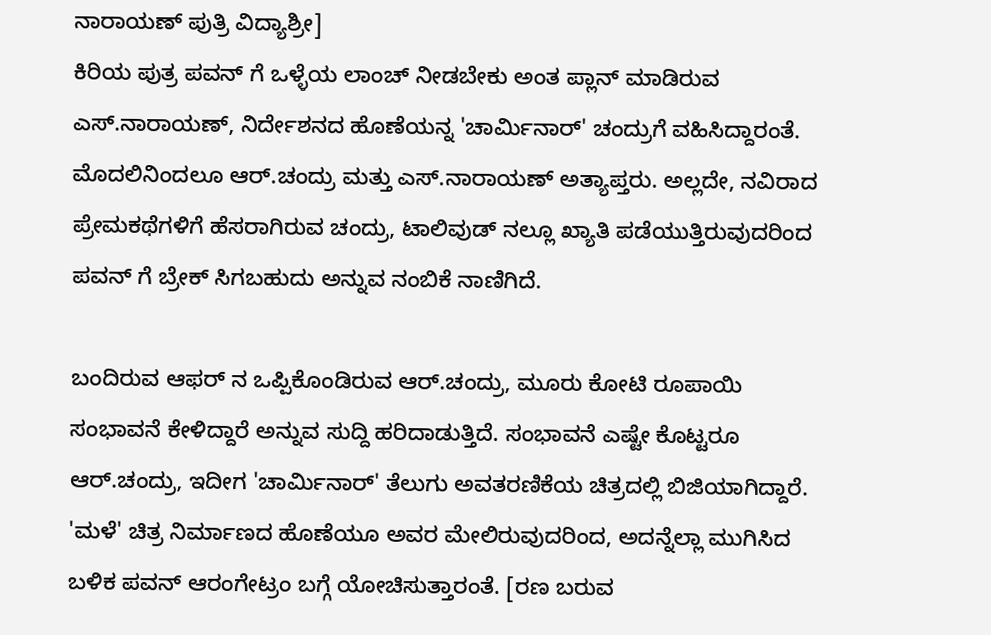ನಾರಾಯಣ್ ಪುತ್ರಿ ವಿದ್ಯಾಶ್ರೀ]
ಕಿರಿಯ ಪುತ್ರ ಪವನ್ ಗೆ ಒಳ್ಳೆಯ ಲಾಂಚ್ ನೀಡಬೇಕು ಅಂತ ಪ್ಲಾನ್ ಮಾಡಿರುವ ಎಸ್.ನಾರಾಯಣ್, ನಿರ್ದೇಶನದ ಹೊಣೆಯನ್ನ 'ಚಾರ್ಮಿನಾರ್' ಚಂದ್ರುಗೆ ವಹಿಸಿದ್ದಾರಂತೆ. ಮೊದಲಿನಿಂದಲೂ ಆರ್.ಚಂದ್ರು ಮತ್ತು ಎಸ್.ನಾರಾಯಣ್ ಅತ್ಯಾಪ್ತರು. ಅಲ್ಲದೇ, ನವಿರಾದ ಪ್ರೇಮಕಥೆಗಳಿಗೆ ಹೆಸರಾಗಿರುವ ಚಂದ್ರು, ಟಾಲಿವುಡ್ ನಲ್ಲೂ ಖ್ಯಾತಿ ಪಡೆಯುತ್ತಿರುವುದರಿಂದ ಪವನ್ ಗೆ ಬ್ರೇಕ್ ಸಿಗಬಹುದು ಅನ್ನುವ ನಂಬಿಕೆ ನಾಣಿಗಿದೆ.

ಬಂದಿರುವ ಆಫರ್ ನ ಒಪ್ಪಿಕೊಂಡಿರುವ ಆರ್.ಚಂದ್ರು, ಮೂರು ಕೋಟಿ ರೂಪಾಯಿ ಸಂಭಾವನೆ ಕೇಳಿದ್ದಾರೆ ಅನ್ನುವ ಸುದ್ದಿ ಹರಿದಾಡುತ್ತಿದೆ. ಸಂಭಾವನೆ ಎಷ್ಟೇ ಕೊಟ್ಟರೂ ಆರ್.ಚಂದ್ರು, ಇದೀಗ 'ಚಾರ್ಮಿನಾರ್' ತೆಲುಗು ಅವತರಣಿಕೆಯ ಚಿತ್ರದಲ್ಲಿ ಬಿಜಿಯಾಗಿದ್ದಾರೆ. 'ಮಳೆ' ಚಿತ್ರ ನಿರ್ಮಾಣದ ಹೊಣೆಯೂ ಅವರ ಮೇಲಿರುವುದರಿಂದ, ಅದನ್ನೆಲ್ಲಾ ಮುಗಿಸಿದ ಬಳಿಕ ಪವನ್ ಆರಂಗೇಟ್ರಂ ಬಗ್ಗೆ ಯೋಚಿಸುತ್ತಾರಂತೆ. [ರಣ ಬರುವ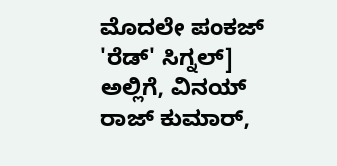ಮೊದಲೇ ಪಂಕಜ್ 'ರೆಡ್' ಸಿಗ್ನಲ್]
ಅಲ್ಲಿಗೆ, ವಿನಯ್ ರಾಜ್ ಕುಮಾರ್,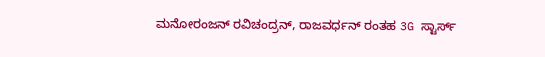ಮನೋರಂಜನ್ ರವಿಚಂದ್ರನ್, ರಾಜವರ್ಧನ್ ರಂತಹ 3G ಸ್ಟಾರ್ಸ್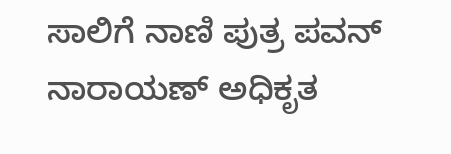ಸಾಲಿಗೆ ನಾಣಿ ಪುತ್ರ ಪವನ್ ನಾರಾಯಣ್ ಅಧಿಕೃತ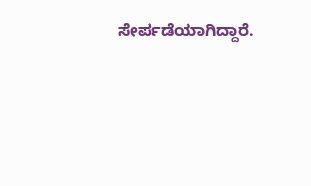ಸೇರ್ಪಡೆಯಾಗಿದ್ದಾರೆ.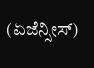(ಏಜೆನ್ಸೀಸ್)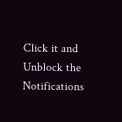Click it and Unblock the Notifications